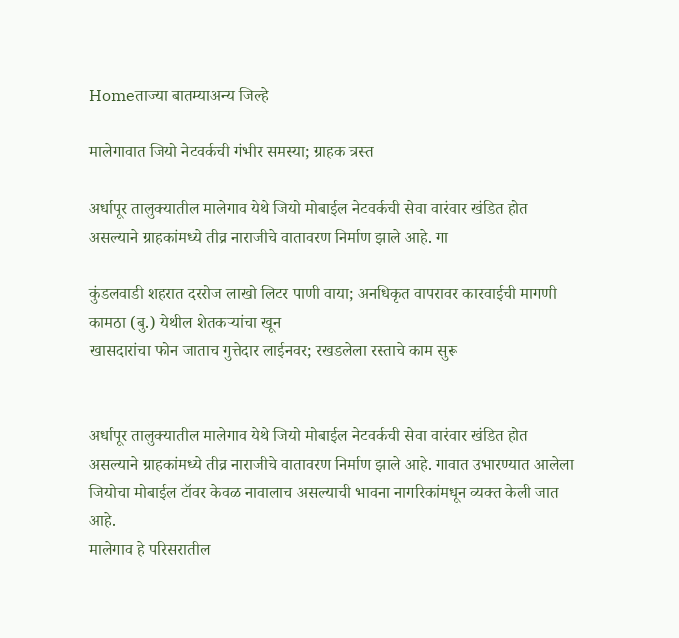Homeताज्या बातम्याअन्य जिल्हे

मालेगावात जियो नेटवर्कची गंभीर समस्या; ग्राहक त्रस्त

अर्धापूर तालुक्यातील मालेगाव येथे जियो मोबाईल नेटवर्कची सेवा वारंवार खंडित होत असल्याने ग्राहकांमध्ये तीव्र नाराजीचे वातावरण निर्माण झाले आहे. गा

कुंडलवाडी शहरात दररोज लाखो लिटर पाणी वाया; अनधिकृत वापरावर कारवाईची मागणी
कामठा (बु.) येथील शेतकर्‍यांचा खून
खासदारांचा फोन जाताच गुत्तेदार लाईनवर; रखडलेला रस्ताचे काम सुरू


अर्धापूर तालुक्यातील मालेगाव येथे जियो मोबाईल नेटवर्कची सेवा वारंवार खंडित होत असल्याने ग्राहकांमध्ये तीव्र नाराजीचे वातावरण निर्माण झाले आहे. गावात उभारण्यात आलेला जियोचा मोबाईल टॉवर केवळ नावालाच असल्याची भावना नागरिकांमधून व्यक्त केली जात आहे.
मालेगाव हे परिसरातील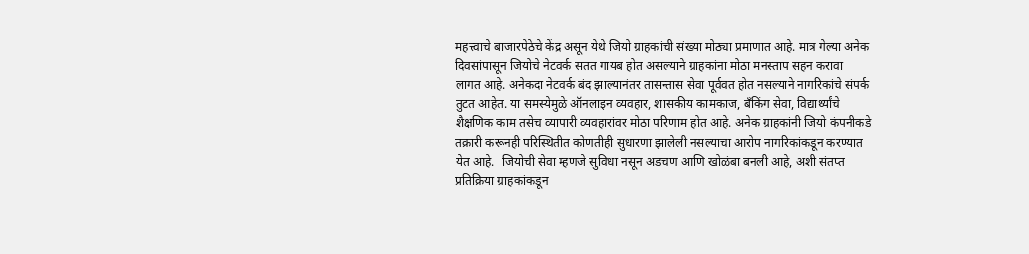महत्त्वाचे बाजारपेठेचे केंद्र असून येथे जियो ग्राहकांची संख्या मोठ्या प्रमाणात आहे. मात्र गेल्या अनेक दिवसांपासून जियोचे नेटवर्क सतत गायब होत असल्याने ग्राहकांना मोठा मनस्ताप सहन करावा लागत आहे. अनेकदा नेटवर्क बंद झाल्यानंतर तासन्तास सेवा पूर्ववत होत नसल्याने नागरिकांचे संपर्क तुटत आहेत. या समस्येमुळे ऑनलाइन व्यवहार, शासकीय कामकाज, बँकिंग सेवा, विद्यार्थ्यांचे शैक्षणिक काम तसेच व्यापारी व्यवहारांवर मोठा परिणाम होत आहे. अनेक ग्राहकांनी जियो कंपनीकडे तक्रारी करूनही परिस्थितीत कोणतीही सुधारणा झालेली नसल्याचा आरोप नागरिकांकडून करण्यात येत आहे.  जियोची सेवा म्हणजे सुविधा नसून अडचण आणि खोळंबा बनली आहे, अशी संतप्त प्रतिक्रिया ग्राहकांकडून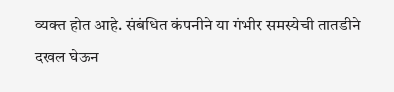व्यक्त होत आहे. संबंधित कंपनीने या गंभीर समस्येची तातडीने दखल घेऊन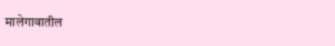मालेगावातील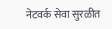नेटवर्क सेवा सुरळीत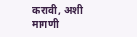करावी, अशी मागणी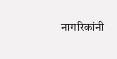नागरिकांनी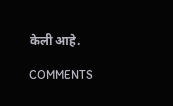केली आहे.

COMMENTS